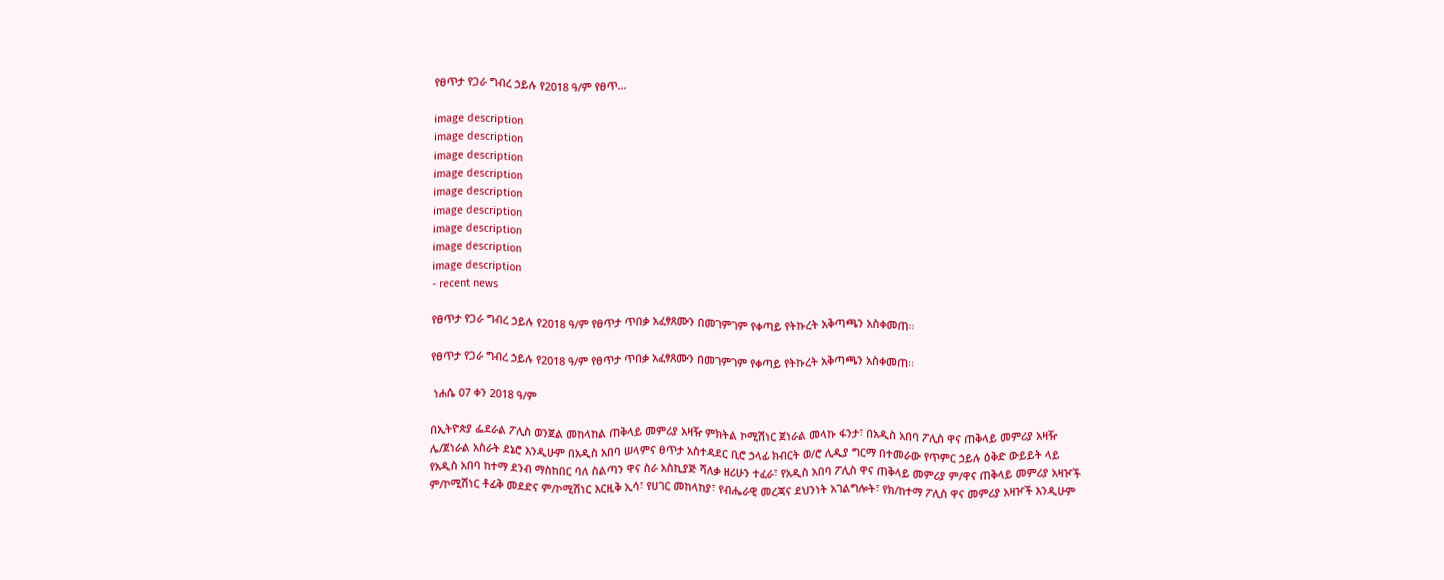የፀጥታ የጋራ ግብረ ኃይሉ የ2018 ዓ/ም የፀጥ...

image description
image description
image description
image description
image description
image description
image description
image description
image description
- recent news

የፀጥታ የጋራ ግብረ ኃይሉ የ2018 ዓ/ም የፀጥታ ጥበቃ አፈፃጸሙን በመገምገም የቀጣይ የትኩረት አቅጣጫን አስቀመጠ፡፡

የፀጥታ የጋራ ግብረ ኃይሉ የ2018 ዓ/ም የፀጥታ ጥበቃ አፈፃጸሙን በመገምገም የቀጣይ የትኩረት አቅጣጫን አስቀመጠ፡፡

 ነሐሴ 07 ቀን 2018 ዓ/ም

በኢትዮጵያ ፌደራል ፖሊስ ወንጀል መከላከል ጠቅላይ መምሪያ አዛዥ ምክትል ኮሚሽነር ጀነራል መላኩ ፋንታ፣ በአዲስ አበባ ፖሊስ ዋና ጠቅላይ መምሪያ አዛዥ ሌ/ጀነራል አስራት ደኔሮ እንዲሁም በአዲስ አበባ ሠላምና ፀጥታ አስተዳደር ቢሮ ኃላፊ ክብርት ወ/ሮ ሊዲያ ግርማ በተመራው የጥምር ኃይሉ ዕቅድ ውይይት ላይ የአዲስ አበባ ከተማ ደንብ ማስከበር ባለ ስልጣን ዋና ስራ አስኪያጅ ሻለቃ ዘሪሁን ተፈራ፣ የአዲስ አበባ ፖሊስ ዋና ጠቅላይ መምሪያ ም/ዋና ጠቅላይ መምሪያ አዛዦች ም/ኮሚሽነር ቶፊቅ መደድና ም/ኮሚሽነር እርዚቅ ኢሳ፣ የሀገር መከላከያ፣ የብሔራዊ መረጃና ደህንነት አገልግሎት፣ የክ/ከተማ ፖሊስ ዋና መምሪያ አዛዦች እንዲሁም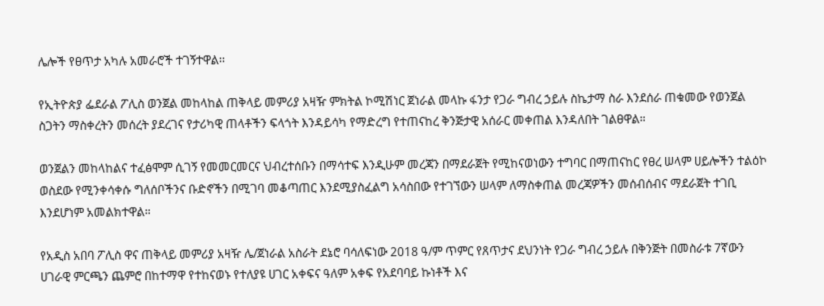ሌሎች የፀጥታ አካሉ አመራሮች ተገኝተዋል፡፡

የኢትዮጵያ ፌደራል ፖሊስ ወንጀል መከላከል ጠቅላይ መምሪያ አዛዥ ምክትል ኮሚሽነር ጀነራል መላኩ ፋንታ የጋራ ግብረ ኃይሉ ስኬታማ ስራ እንደሰራ ጠቁመው የወንጀል ስጋትን ማስቀረትን መሰረት ያደረገና የታሪካዊ ጠላቶችን ፍላጎት እንዳይሳካ የማድረግ የተጠናከረ ቅንጅታዊ አሰራር መቀጠል እንዳለበት ገልፀዋል።

ወንጀልን መከላከልና ተፈፅሞም ሲገኝ የመመርመርና ህብረተሰቡን በማሳተፍ እንዲሁም መረጃን በማደራጀት የሚከናወነውን ተግባር በማጠናከር የፀረ ሠላም ሀይሎችን ተልዕኮ ወስደው የሚንቀሳቀሱ ግለሰቦችንና ቡድኖችን በሚገባ መቆጣጠር እንደሚያስፈልግ አሳስበው የተገኘውን ሠላም ለማስቀጠል መረጃዎችን መሰብሰብና ማደራጀት ተገቢ እንደሆነም አመልክተዋል።

የአዲስ አበባ ፖሊስ ዋና ጠቅላይ መምሪያ አዛዥ ሌ/ጀነራል አስራት ደኔሮ ባሳለፍነው 2018 ዓ/ም ጥምር የጸጥታና ደህንነት የጋራ ግብረ ኃይሉ በቅንጅት በመስራቱ 7ኛውን ሀገራዊ ምርጫን ጨምሮ በከተማዋ የተከናወኑ የተለያዩ ሀገር አቀፍና ዓለም አቀፍ የአደባባይ ኩነቶች እና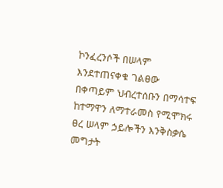ኮንፈረንሶች በሠላም እንደተጠናቀቁ ገልፀው በቀጣይም ህብረተሰቡን በማሳተፍ ከተማዋን ለማተራመስ የሚሞክሩ ፀረ ሠላም ኃይሎችን እንቅስቃሴ መግታት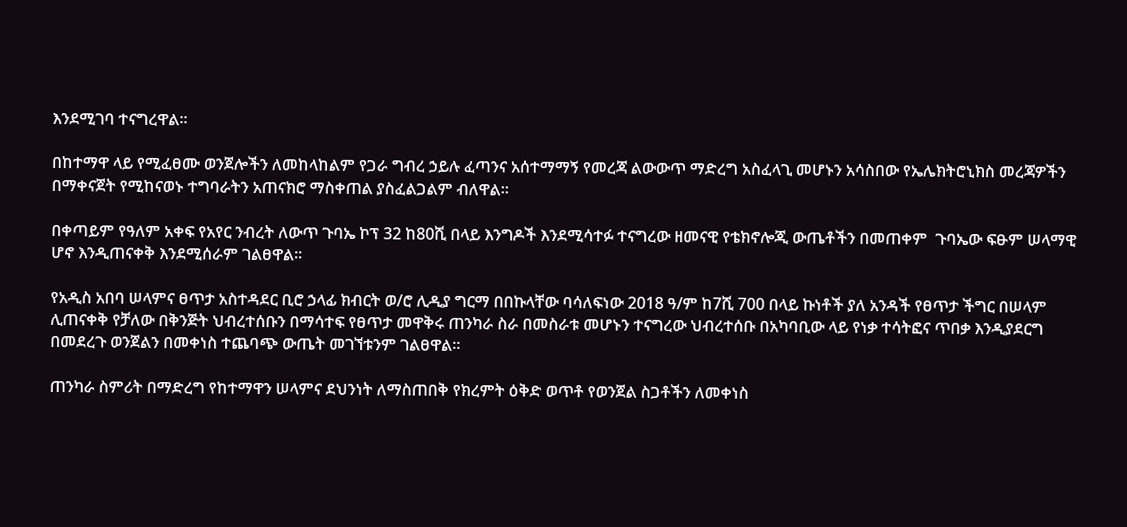እንደሚገባ ተናግረዋል፡፡

በከተማዋ ላይ የሚፈፀሙ ወንጀሎችን ለመከላከልም የጋራ ግብረ ኃይሉ ፈጣንና አሰተማማኝ የመረጃ ልውውጥ ማድረግ አስፈላጊ መሆኑን አሳስበው የኤሌክትሮኒክስ መረጃዎችን በማቀናጀት የሚከናወኑ ተግባራትን አጠናክሮ ማስቀጠል ያስፈልጋልም ብለዋል።

በቀጣይም የዓለም አቀፍ የአየር ንብረት ለውጥ ጉባኤ ኮፕ 32 ከ80ሺ በላይ እንግዶች እንደሚሳተፉ ተናግረው ዘመናዊ የቴክኖሎጂ ውጤቶችን በመጠቀም  ጉባኤው ፍፁም ሠላማዊ ሆኖ እንዲጠናቀቅ እንደሚሰራም ገልፀዋል፡፡

የአዲስ አበባ ሠላምና ፀጥታ አስተዳደር ቢሮ ኃላፊ ክብርት ወ/ሮ ሊዲያ ግርማ በበኩላቸው ባሳለፍነው 2018 ዓ/ም ከ7ሺ 700 በላይ ኩነቶች ያለ አንዳች የፀጥታ ችግር በሠላም ሊጠናቀቅ የቻለው በቅንጅት ህብረተሰቡን በማሳተፍ የፀጥታ መዋቅሩ ጠንካራ ስራ በመስራቱ መሆኑን ተናግረው ህብረተሰቡ በአካባቢው ላይ የነቃ ተሳትፎና ጥበቃ እንዲያደርግ በመደረጉ ወንጀልን በመቀነስ ተጨባጭ ውጤት መገኘቱንም ገልፀዋል።

ጠንካራ ስምሪት በማድረግ የከተማዋን ሠላምና ደህንነት ለማስጠበቅ የክረምት ዕቅድ ወጥቶ የወንጀል ስጋቶችን ለመቀነስ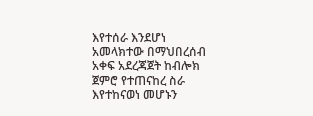እየተሰራ እንደሆነ አመላክተው በማህበረሰብ አቀፍ አደረጃጀት ከብሎክ ጀምሮ የተጠናከረ ስራ እየተከናወነ መሆኑን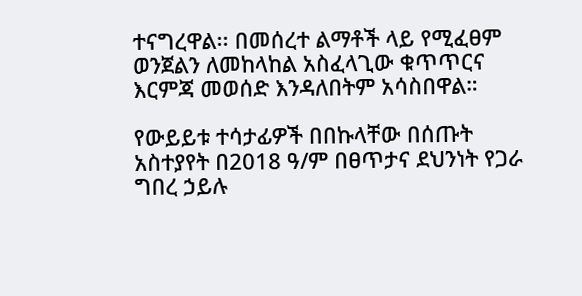ተናግረዋል፡፡ በመሰረተ ልማቶች ላይ የሚፈፀም ወንጀልን ለመከላከል አስፈላጊው ቁጥጥርና እርምጃ መወሰድ እንዳለበትም አሳስበዋል።

የውይይቱ ተሳታፊዎች በበኩላቸው በሰጡት አስተያየት በ2018 ዓ/ም በፀጥታና ደህንነት የጋራ ግበረ ኃይሉ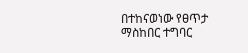በተከናወነው የፀጥታ ማስከበር ተግባር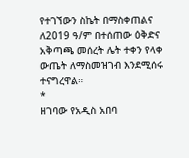የተገኘውን ስኬት በማስቀጠልና ለ2019 ዓ/ም በተሰጠው ዕቅድና አቅጣጫ መሰረት ሌት ተቀን የላቀ ውጤት ለማስመዝገብ እንደሚሰሩ ተናግረዋል።
*
ዘገባው የአዲስ አበባ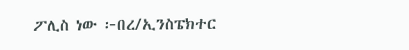ፖሊስ ነው ፦በረ/ኢንስፔክተር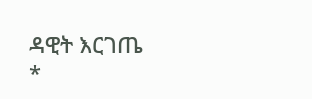ዳዊት እርገጤ
*